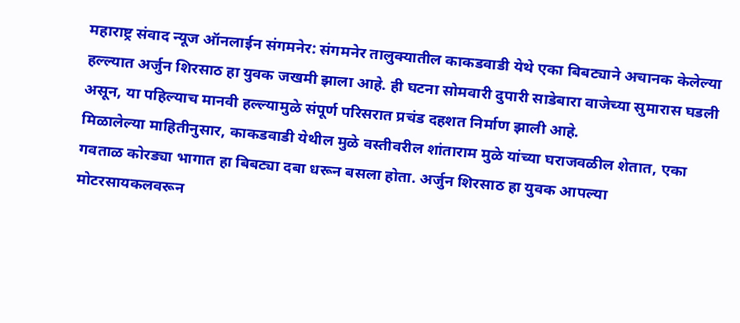महाराष्ट्र संवाद न्यूज ऑनलाईन संगमनेर: संगमनेर तालुक्यातील काकडवाडी येथे एका बिबट्याने अचानक केलेल्या हल्ल्यात अर्जुन शिरसाठ हा युवक जखमी झाला आहे. ही घटना सोमवारी दुपारी साडेबारा वाजेच्या सुमारास घडली असून, या पहिल्याच मानवी हल्ल्यामुळे संपूर्ण परिसरात प्रचंड दहशत निर्माण झाली आहे.
मिळालेल्या माहितीनुसार, काकडवाडी येथील मुळे वस्तीवरील शांताराम मुळे यांच्या घराजवळील शेतात, एका गवताळ कोरड्या भागात हा बिबट्या दबा धरून बसला होता. अर्जुन शिरसाठ हा युवक आपल्या मोटरसायकलवरून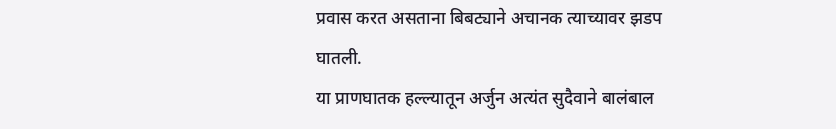प्रवास करत असताना बिबट्याने अचानक त्याच्यावर झडप घातली.
या प्राणघातक हल्ल्यातून अर्जुन अत्यंत सुदैवाने बालंबाल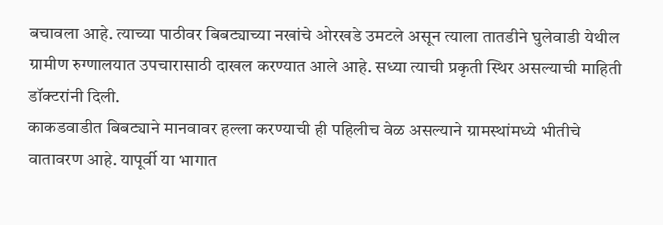बचावला आहे. त्याच्या पाठीवर बिबट्याच्या नखांचे ओरखडे उमटले असून त्याला तातडीने घुलेवाडी येथील ग्रामीण रुग्णालयात उपचारासाठी दाखल करण्यात आले आहे. सध्या त्याची प्रकृती स्थिर असल्याची माहिती डॉक्टरांनी दिली.
काकडवाडीत बिबट्याने मानवावर हल्ला करण्याची ही पहिलीच वेळ असल्याने ग्रामस्थांमध्ये भीतीचे वातावरण आहे. यापूर्वी या भागात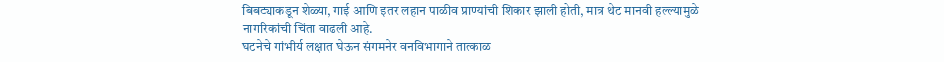बिबट्याकडून शेळ्या, गाई आणि इतर लहान पाळीव प्राण्यांची शिकार झाली होती, मात्र थेट मानवी हल्ल्यामुळे नागरिकांची चिंता वाढली आहे.
घटनेचे गांभीर्य लक्षात घेऊन संगमनेर वनविभागाने तात्काळ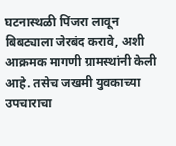घटनास्थळी पिंजरा लावून बिबट्याला जेरबंद करावे, अशी आक्रमक मागणी ग्रामस्थांनी केली आहे. तसेच जखमी युवकाच्या उपचाराचा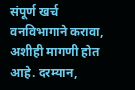संपूर्ण खर्च वनविभागाने करावा, अशीही मागणी होत आहे. दरम्यान,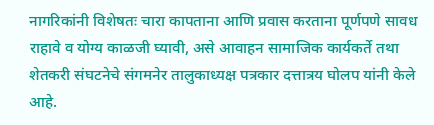नागरिकांनी विशेषतः चारा कापताना आणि प्रवास करताना पूर्णपणे सावध राहावे व योग्य काळजी घ्यावी, असे आवाहन सामाजिक कार्यकर्ते तथा शेतकरी संघटनेचे संगमनेर तालुकाध्यक्ष पत्रकार दत्तात्रय घोलप यांनी केले आहे.